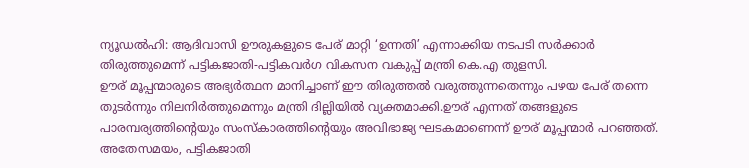ന്യൂഡൽഹി: ആദിവാസി ഊരുകളുടെ പേര് മാറ്റി ‘ഉന്നതി’ എന്നാക്കിയ നടപടി സർക്കാർ തിരുത്തുമെന്ന് പട്ടികജാതി-പട്ടികവർഗ വികസന വകുപ്പ് മന്ത്രി കെ.എ തുളസി.
ഊര് മൂപ്പന്മാരുടെ അഭ്യർത്ഥന മാനിച്ചാണ് ഈ തിരുത്തൽ വരുത്തുന്നതെന്നും പഴയ പേര് തന്നെ തുടർന്നും നിലനിർത്തുമെന്നും മന്ത്രി ദില്ലിയിൽ വ്യക്തമാക്കി.ഊര് എന്നത് തങ്ങളുടെ പാരമ്പര്യത്തിന്റെയും സംസ്കാരത്തിന്റെയും അവിഭാജ്യ ഘടകമാണെന്ന് ഊര് മൂപ്പന്മാർ പറഞ്ഞത്.
അതേസമയം, പട്ടികജാതി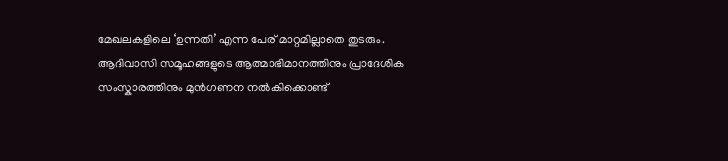മേഖലകളിലെ ‘ഉന്നതി’ എന്ന പേര് മാറ്റമില്ലാതെ തുടരും. ആദിവാസി സമൂഹങ്ങളുടെ ആത്മാഭിമാനത്തിനും പ്രാദേശിക സംസ്കാരത്തിനും മുൻഗണന നൽകിക്കൊണ്ട്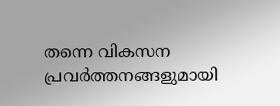തന്നെ വികസന പ്രവർത്തനങ്ങളുമായി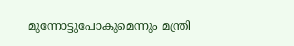മുന്നോട്ടുപോകുമെന്നും മന്ത്രി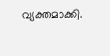വ്യക്തമാക്കി.